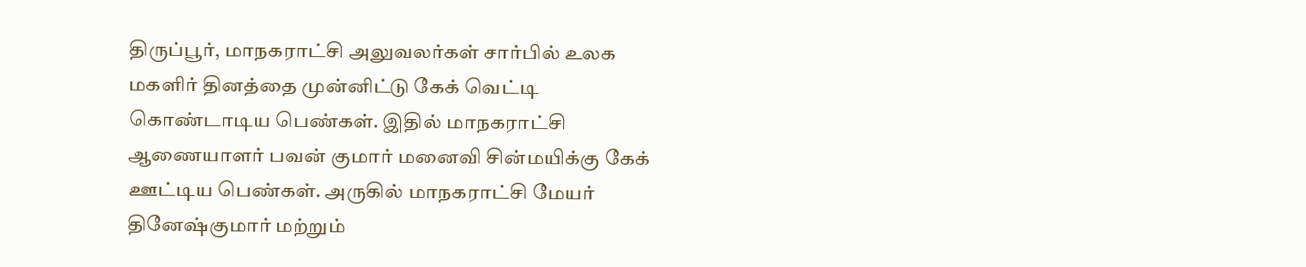திருப்பூர், மாநகராட்சி அலுவலர்கள் சார்பில் உலக மகளிர் தினத்தை முன்னிட்டு கேக் வெட்டி கொண்டாடிய பெண்கள். இதில் மாநகராட்சி ஆணையாளர் பவன் குமார் மனைவி சின்மயிக்கு கேக் ஊட்டிய பெண்கள். அருகில் மாநகராட்சி மேயர் தினேஷ்குமார் மற்றும்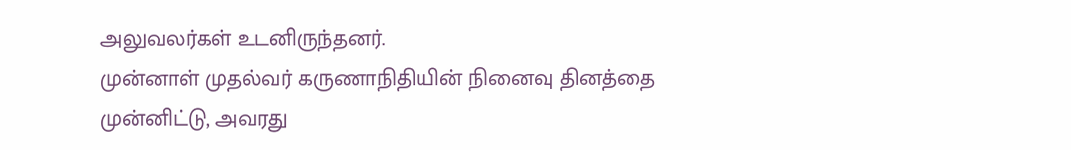அலுவலர்கள் உடனிருந்தனர்.
முன்னாள் முதல்வர் கருணாநிதியின் நினைவு தினத்தை முன்னிட்டு, அவரது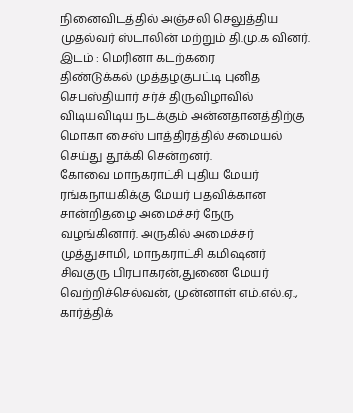நினைவிடத்தில் அஞ்சலி செலுத்திய முதல்வர் ஸ்டாலின் மற்றும் தி.மு.க வினர். இடம் : மெரினா கடற்கரை
திண்டுக்கல் முத்தழகுபட்டி புனித செபஸ்தியார் சர்ச் திருவிழாவில் விடியவிடிய நடக்கும் அன்னதானத்திற்கு மொகா சைஸ் பாத்திரத்தில் சமையல் செய்து தூக்கி சென்றனர்.
கோவை மாநகராட்சி புதிய மேயர் ரங்கநாயகிக்கு மேயர் பதவிக்கான சான்றிதழை அமைச்சர் நேரு வழங்கினார். அருகில் அமைச்சர் முத்துசாமி, மாநகராட்சி கமிஷனர் சிவகுரு பிரபாகரன்,துணை மேயர் வெற்றிச்செல்வன், முன்னாள் எம்.எல்.ஏ., கார்த்திக்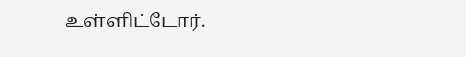உள்ளிட்டோர்.